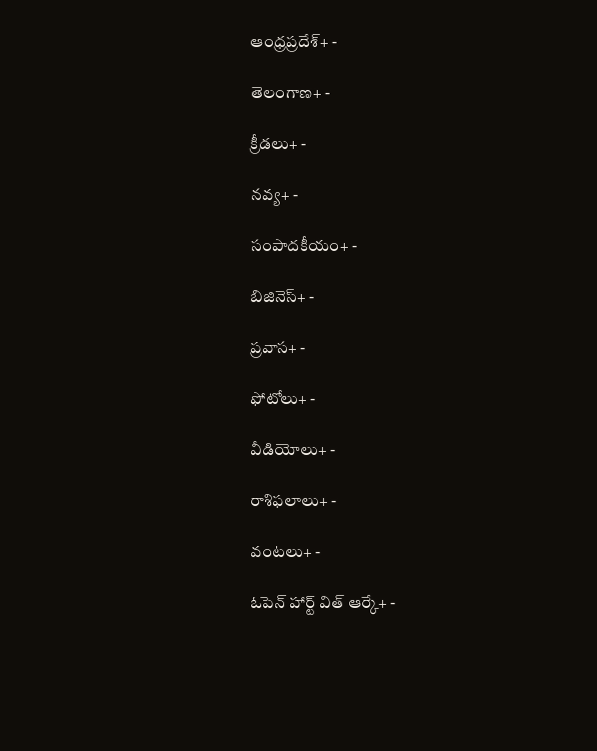ఆంధ్రప్రదేశ్+ -

తెలంగాణ+ -

క్రీడలు+ -

నవ్య+ -

సంపాదకీయం+ -

బిజినెస్+ -

ప్రవాస+ -

ఫోటోలు+ -

వీడియోలు+ -

రాశిఫలాలు+ -

వంటలు+ -

ఓపెన్ హార్ట్ విత్ ఆర్కే+ -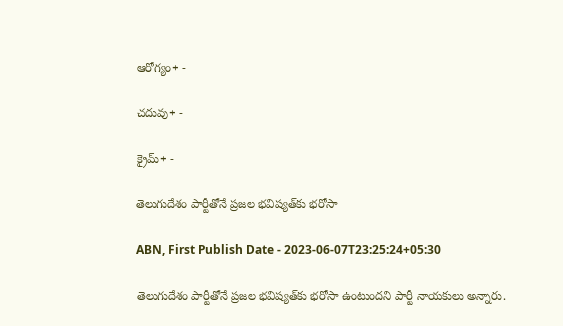ఆరోగ్యం+ -

చదువు+ -

క్రైమ్+ -

తెలుగుదేశం పార్టీతోనే ప్రజల భవిష్యత్‌కు భరోసా

ABN, First Publish Date - 2023-06-07T23:25:24+05:30

తెలుగుదేశం పార్టీతోనే ప్రజల భవిష్యత్‌కు భరోసా ఉంటుందని పార్టీ నాయకులు అన్నారు.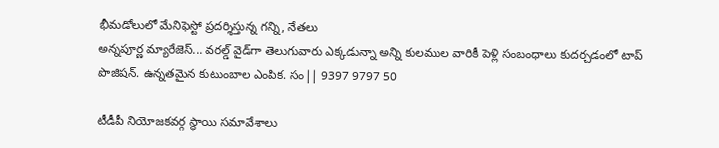భీమడోలులో మేనిఫెస్టో ప్రదర్శిస్తున్న గన్ని, నేతలు
అన్నపూర్ణ మ్యారేజెస్... వరల్డ్ వైడ్‌గా తెలుగువారు ఎక్కడున్నా అన్ని కులముల వారికీ పెళ్లి సంబంధాలు కుదర్చడంలో టాప్ పొజిషన్. ఉన్నతమైన కుటుంబాల ఎంపిక. సం|| 9397 9797 50

టీడీపీ నియోజకవర్గ స్థాయి సమావేశాలు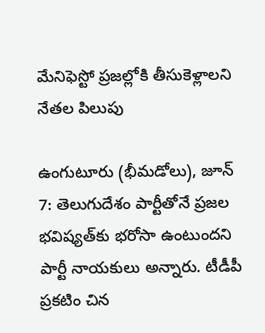మేనిఫెస్టో ప్రజల్లోకి తీసుకెళ్లాలని నేతల పిలుపు

ఉంగుటూరు (భీమడోలు), జూన్‌ 7: తెలుగుదేశం పార్టీతోనే ప్రజల భవిష్యత్‌కు భరోసా ఉంటుందని పార్టీ నాయకులు అన్నారు. టీడీపీ ప్రకటిం చిన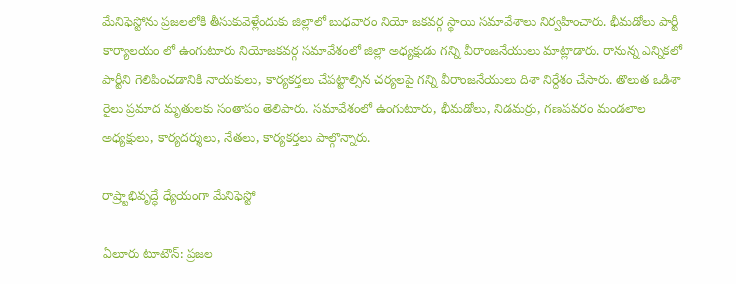మేనిఫెస్టోను ప్రజలలోకి తీసుకువెళ్లేందుకు జిల్లాలో బుధవారం నియో జకవర్గ స్థాయి సమావేశాలు నిర్వహించారు. భీమడోలు పార్టీ కార్యాలయం లో ఉంగుటూరు నియోజకవర్గ సమావేశంలో జిల్లా అధ్యక్షుడు గన్ని వీరాంజనేయులు మాట్లాడారు. రానున్న ఎన్నికలో పార్టీని గెలిపించడానికి నాయకులు, కార్యకర్తలు చేపట్టాల్సిన చర్యలపై గన్ని వీరాంజనేయులు దిశా నిర్దేశం చేసారు. తొలుత ఒడిశా రైలు ప్రమాద మృతులకు సంతాపం తెలిపారు. సమావేశంలో ఉంగుటూరు, భీమడోలు, నిడమర్రు, గణపవరం మండలాల అధ్యక్షులు, కార్యదర్శులు, నేతలు, కార్యకర్తలు పాల్గొన్నారు.

రాష్ర్టాభివృద్ధే ధ్యేయంగా మేనిఫెస్టో

ఏలూరు టూటౌన్‌: ప్రజల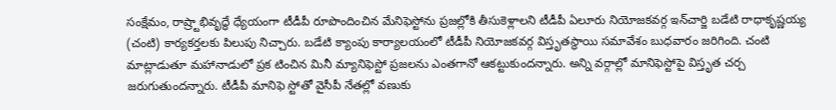సంక్షేమం, రాష్ర్టాభివృద్ధే ధ్యేయంగా టీడీపీ రూపొందించిన మేనిఫెస్టోను ప్రజల్లోకి తీసుకెళ్లాలని టీడీపీ ఏలూరు నియోజకవర్గ ఇన్‌చార్జి బడేటి రాధాకృష్ణయ్య (చంటి) కార్యకర్తలకు పిలుపు నిచ్చారు. బడేటి క్యాంపు కార్యాలయంలో టీడీపీ నియోజకవర్గ విస్తృతస్థాయి సమావేశం బుధవారం జరిగింది. చంటి మాట్లాడుతూ మహానాడులో ప్రక టించిన మినీ మ్యానిఫెస్టో ప్రజలను ఎంతగానో ఆకట్టుకుందన్నారు. అన్ని వర్గాల్లో మానిఫెస్టోపై విస్తృత చర్చ జరుగుతుందన్నారు. టీడీపీ మానిఫె స్టోతో వైసీపీ నేతల్లో వణుకు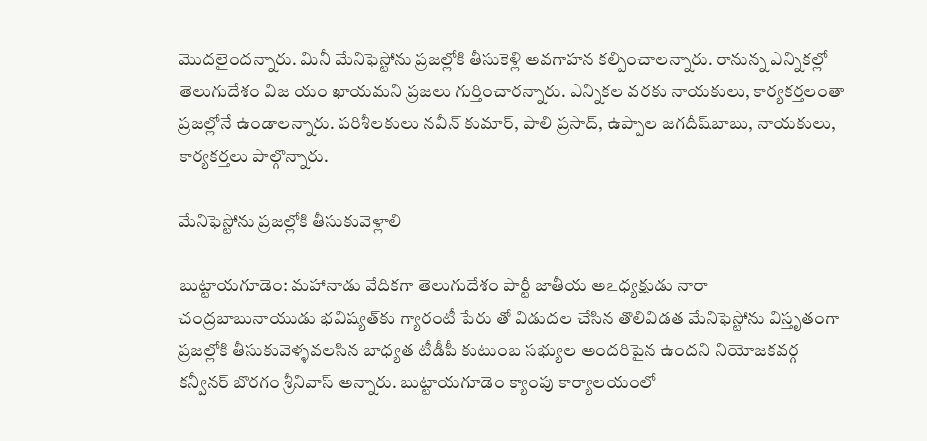మొదలైందన్నారు. మినీ మేనిఫెస్టోను ప్రజల్లోకి తీసుకెళ్లి అవగాహన కల్పించాలన్నారు. రానున్న ఎన్నికల్లో తెలుగుదేశం విజ యం ఖాయమని ప్రజలు గుర్తించారన్నారు. ఎన్నికల వరకు నాయకులు, కార్యకర్తలంతా ప్రజల్లోనే ఉండాలన్నారు. పరిశీలకులు నవీన్‌ కుమార్‌, పాలి ప్రసాద్‌, ఉప్పాల జగదీష్‌బాబు, నాయకులు, కార్యకర్తలు పాల్గొన్నారు.

మేనిఫెస్టోను ప్రజల్లోకి తీసుకువెళ్లాలి

బుట్టాయగూడెం: మహానాడు వేదికగా తెలుగుదేశం పార్టీ జాతీయ అఽధ్యక్షుడు నారా చంద్రబాబునాయుడు భవిష్యత్‌కు గ్యారంటీ పేరు తో విడుదల చేసిన తొలివిడత మేనిఫెస్టోను విస్తృతంగా ప్రజల్లోకి తీసుకువెళ్ళవలసిన బాధ్యత టీడీపీ కుటుంబ సభ్యుల అందరిపైన ఉందని నియోజకవర్గ కన్వీనర్‌ బొరగం శ్రీనివాస్‌ అన్నారు. బుట్టాయగూడెం క్యాంపు కార్యాలయంలో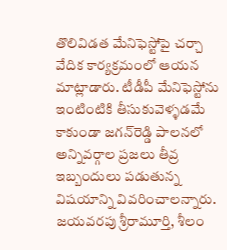తొలివిడత మేనిఫెస్టోపై చర్చా వేదిక కార్యక్రమంలో ఆయన మాట్లాడారు. టీడీపీ మేనిఫెస్టోను ఇంటింటికి తీసుకువెళ్ళడమే కాకుండా జగన్‌రెడ్డి పాలనలో అన్నివర్గాల ప్రజలు తీవ్ర ఇబ్బందులు పడుతున్న విషయాన్ని వివరించాలన్నారు. జయవరపు శ్రీరామూర్తి, శీలం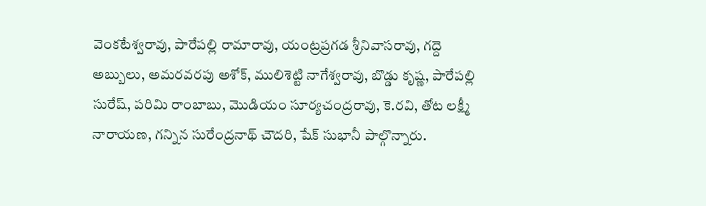వెంకటేశ్వరావు, పారేపల్లి రామారావు, యంట్రప్రగడ శ్రీనివాసరావు, గద్దె అబ్బులు, అమరవరపు అశోక్‌, ములిశెట్టి నాగేశ్వరావు, బొడ్డు కృష్ణ, పారేపల్లి సురేష్‌, పరిమి రాంబాబు, మొడియం సూర్యచంద్రరావు, కె.రవి, తోట లక్ష్మీ నారాయణ, గన్నిన సురేంద్రనాథ్‌ చౌదరి, షేక్‌ సుభానీ పాల్గొన్నారు.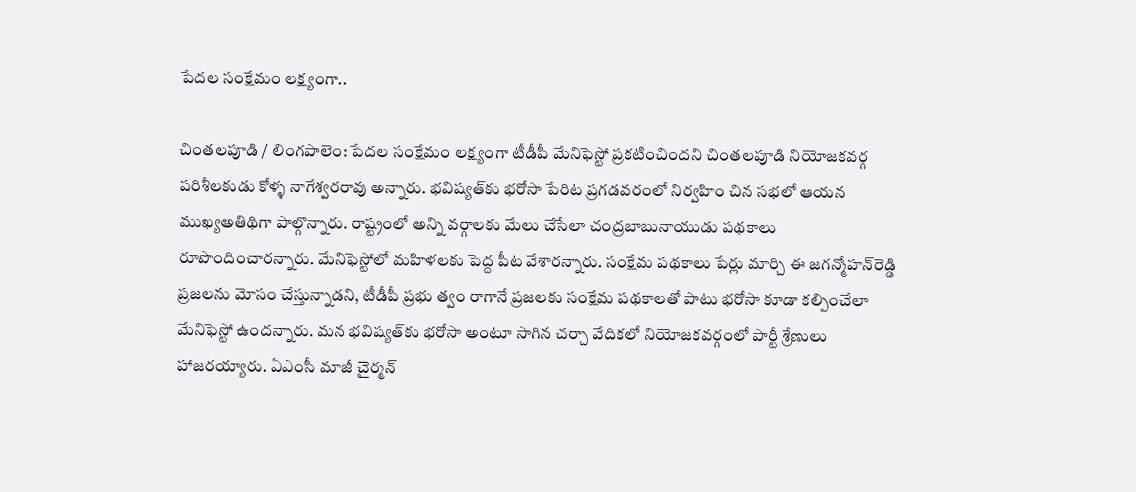పేదల సంక్షేమం లక్ష్యంగా..

చింతలపూడి / లింగపాలెం: పేదల సంక్షేమం లక్ష్యంగా టీడీపీ మేనిఫెస్టో ప్రకటించిందని చింతలపూడి నియోజకవర్గ పరిశీలకుడు కోళ్ళ నాగేశ్వరరావు అన్నారు. భవిష్యత్‌కు భరోసా పేరిట ప్రగడవరంలో నిర్వహిం చిన సభలో ఆయన ముఖ్యఅతిథిగా పాల్గొన్నారు. రాష్ట్రంలో అన్ని వర్గాలకు మేలు చేసేలా చంద్రబాబునాయుడు పథకాలు రూపొందించారన్నారు. మేనిఫెస్టోలో మహిళలకు పెద్ద పీట వేశారన్నారు. సంక్షేమ పథకాలు పేర్లు మార్చి ఈ జగన్మోహన్‌రెడ్డి ప్రజలను మోసం చేస్తున్నాడని, టీడీపీ ప్రభు త్వం రాగానే ప్రజలకు సంక్షేమ పథకాలతో పాటు భరోసా కూడా కల్పించేలా మేనిఫెస్టో ఉందన్నారు. మన భవిష్యత్‌కు భరోసా అంటూ సాగిన చర్చా వేదికలో నియోజకవర్గంలో పార్టీ శ్రేణులు హాజరయ్యారు. ఏఎంసీ మాజీ చైర్మన్‌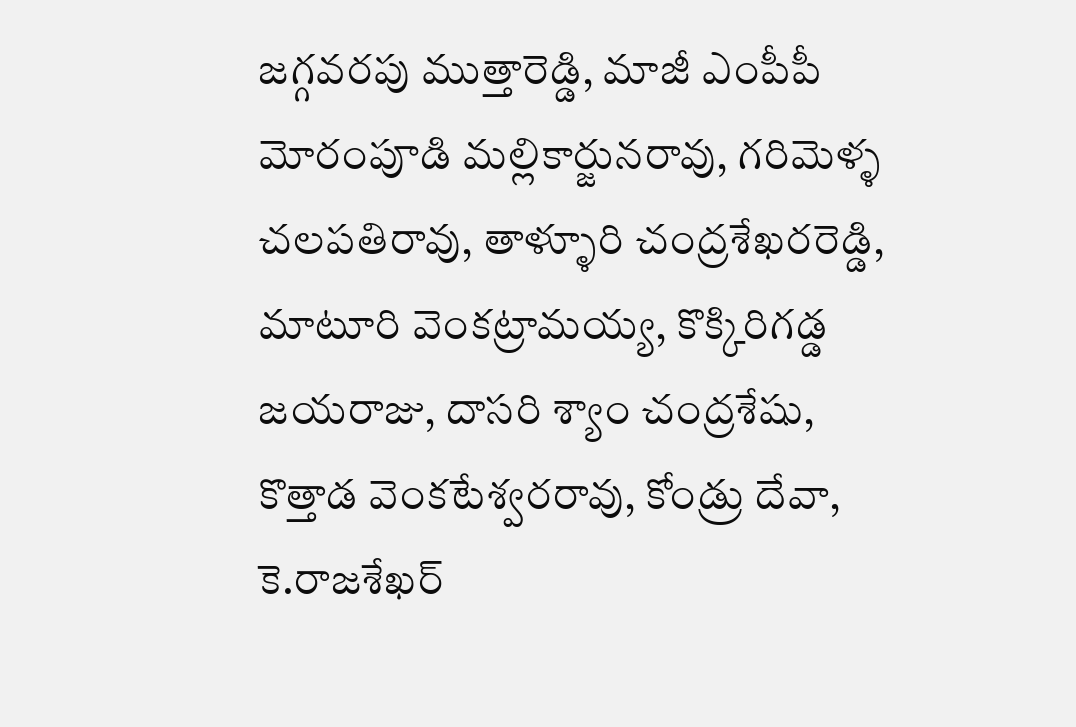జగ్గవరపు ముత్తారెడ్డి, మాజీ ఎంపీపీ మోరంపూడి మల్లికార్జునరావు, గరిమెళ్ళ చలపతిరావు, తాళ్ళూరి చంద్రశేఖరరెడ్డి, మాటూరి వెంకట్రామయ్య, కొక్కిరిగడ్డ జయరాజు, దాసరి శ్యాం చంద్రశేషు, కొత్తాడ వెంకటేశ్వరరావు, కోండ్రు దేవా, కె.రాజశేఖర్‌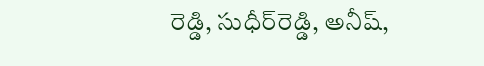రెడ్డి, సుధీర్‌రెడ్డి, అనీష్‌,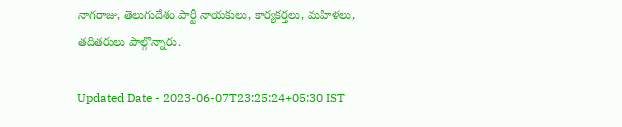నాగరాజు, తెలుగుదేశం పార్టీ నాయకులు, కార్యకర్తలు, మహిళలు, తదితరులు పాల్గొన్నారు.

Updated Date - 2023-06-07T23:25:24+05:30 IST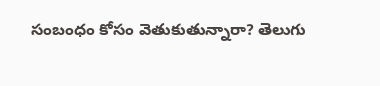సంబంధం కోసం వెతుకుతున్నారా? తెలుగు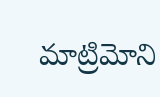మాట్రిమోని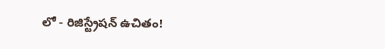లో - రిజిస్ట్రేషన్ ఉచితం!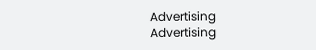Advertising
Advertising